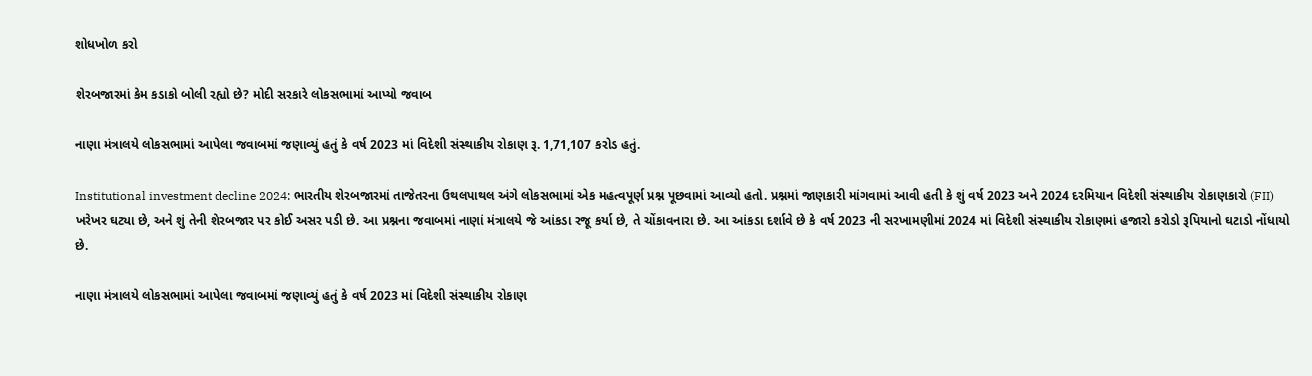શોધખોળ કરો

શેરબજારમાં કેમ કડાકો બોલી રહ્યો છે? મોદી સરકારે લોકસભામાં આપ્યો જવાબ

નાણા મંત્રાલયે લોકસભામાં આપેલા જવાબમાં જણાવ્યું હતું કે વર્ષ 2023 માં વિદેશી સંસ્થાકીય રોકાણ રૂ. 1,71,107 કરોડ હતું.

Institutional investment decline 2024: ભારતીય શેરબજારમાં તાજેતરના ઉથલપાથલ અંગે લોકસભામાં એક મહત્વપૂર્ણ પ્રશ્ન પૂછવામાં આવ્યો હતો. પ્રશ્નમાં જાણકારી માંગવામાં આવી હતી કે શું વર્ષ 2023 અને 2024 દરમિયાન વિદેશી સંસ્થાકીય રોકાણકારો (FII) ખરેખર ઘટ્યા છે, અને શું તેની શેરબજાર પર કોઈ અસર પડી છે. આ પ્રશ્નના જવાબમાં નાણાં મંત્રાલયે જે આંકડા રજૂ કર્યા છે, તે ચોંકાવનારા છે. આ આંકડા દર્શાવે છે કે વર્ષ 2023 ની સરખામણીમાં 2024 માં વિદેશી સંસ્થાકીય રોકાણમાં હજારો કરોડો રૂપિયાનો ઘટાડો નોંધાયો છે.

નાણા મંત્રાલયે લોકસભામાં આપેલા જવાબમાં જણાવ્યું હતું કે વર્ષ 2023 માં વિદેશી સંસ્થાકીય રોકાણ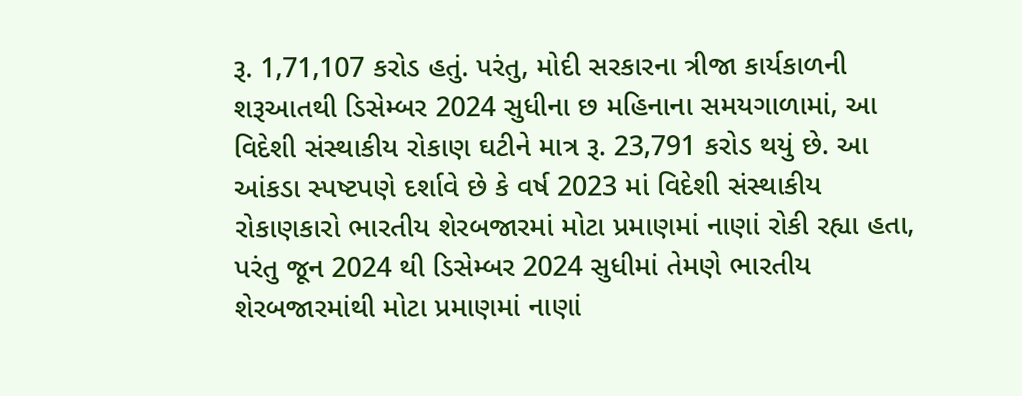રૂ. 1,71,107 કરોડ હતું. પરંતુ, મોદી સરકારના ત્રીજા કાર્યકાળની શરૂઆતથી ડિસેમ્બર 2024 સુધીના છ મહિનાના સમયગાળામાં, આ વિદેશી સંસ્થાકીય રોકાણ ઘટીને માત્ર રૂ. 23,791 કરોડ થયું છે. આ આંકડા સ્પષ્ટપણે દર્શાવે છે કે વર્ષ 2023 માં વિદેશી સંસ્થાકીય રોકાણકારો ભારતીય શેરબજારમાં મોટા પ્રમાણમાં નાણાં રોકી રહ્યા હતા, પરંતુ જૂન 2024 થી ડિસેમ્બર 2024 સુધીમાં તેમણે ભારતીય શેરબજારમાંથી મોટા પ્રમાણમાં નાણાં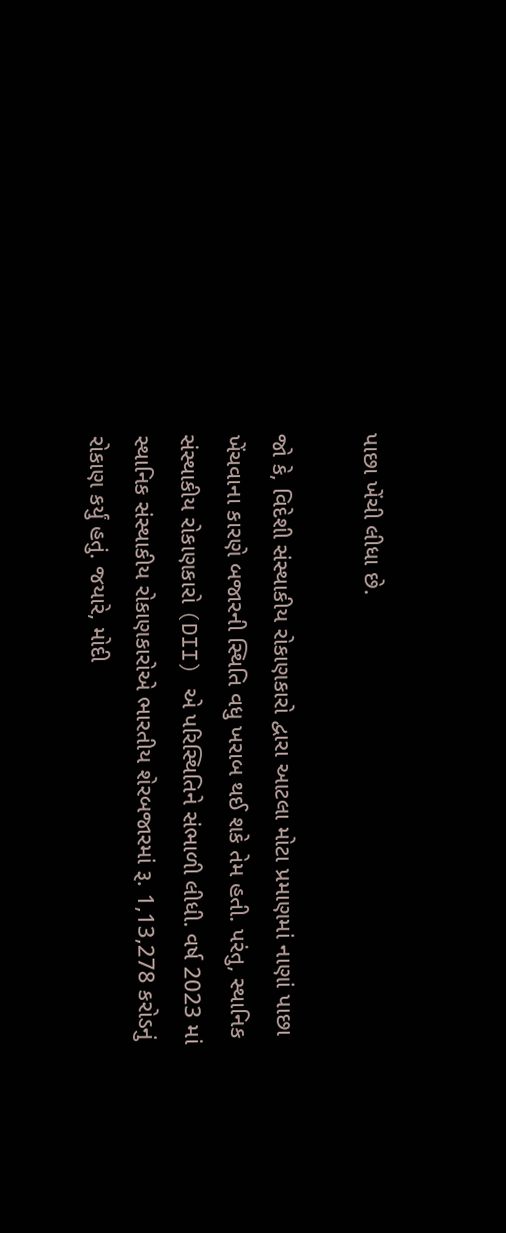પાછા ખેંચી લીધા છે.

જો કે, વિદેશી સંસ્થાકીય રોકાણકારો દ્વારા આટલા મોટા પ્રમાણમાં નાણાં પાછા ખેંચવાના કારણે બજારની સ્થિતિ વધુ ખરાબ થઈ શકે તેમ હતી. પરંતુ, સ્થાનિક સંસ્થાકીય રોકાણકારો (DII) એ પરિસ્થિતિને સંભાળી લીધી. વર્ષ 2023 માં સ્થાનિક સંસ્થાકીય રોકાણકારોએ ભારતીય શેરબજારમાં રૂ. 1,13,278 કરોડનું રોકાણ કર્યું હતું. જયારે, મોદી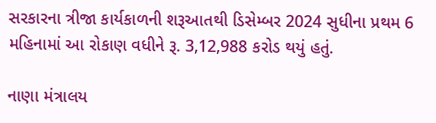સરકારના ત્રીજા કાર્યકાળની શરૂઆતથી ડિસેમ્બર 2024 સુધીના પ્રથમ 6 મહિનામાં આ રોકાણ વધીને રૂ. 3,12,988 કરોડ થયું હતું.

નાણા મંત્રાલય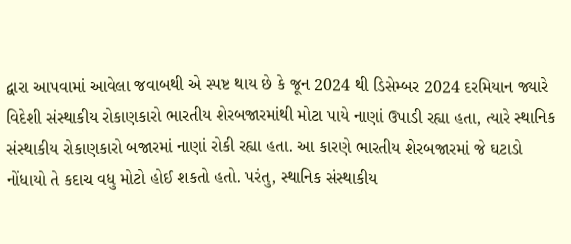દ્વારા આપવામાં આવેલા જવાબથી એ સ્પષ્ટ થાય છે કે જૂન 2024 થી ડિસેમ્બર 2024 દરમિયાન જ્યારે વિદેશી સંસ્થાકીય રોકાણકારો ભારતીય શેરબજારમાંથી મોટા પાયે નાણાં ઉપાડી રહ્યા હતા, ત્યારે સ્થાનિક સંસ્થાકીય રોકાણકારો બજારમાં નાણાં રોકી રહ્યા હતા. આ કારણે ભારતીય શેરબજારમાં જે ઘટાડો નોંધાયો તે કદાચ વધુ મોટો હોઈ શકતો હતો. પરંતુ, સ્થાનિક સંસ્થાકીય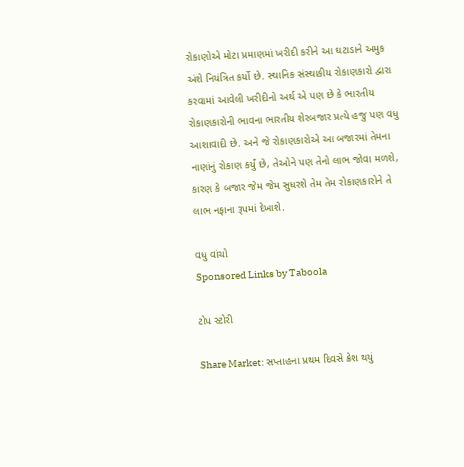રોકાણોએ મોટા પ્રમાણમાં ખરીદી કરીને આ ઘટાડાને અમુક અંશે નિયંત્રિત કર્યો છે. સ્થાનિક સંસ્થાકીય રોકાણકારો દ્વારા કરવામાં આવેલી ખરીદીનો અર્થ એ પણ છે કે ભારતીય રોકાણકારોની ભાવના ભારતીય શેરબજાર પ્રત્યે હજુ પણ વધુ આશાવાદી છે. અને જે રોકાણકારોએ આ બજારમાં તેમના નાણાંનું રોકાણ કર્યું છે, તેઓને પણ તેનો લાભ જોવા મળશે, કારણ કે બજાર જેમ જેમ સુધરશે તેમ તેમ રોકાણકારોને તે લાભ નફાના રૂપમાં દેખાશે.

વધુ વાંચો
Sponsored Links by Taboola

ટોપ સ્ટોરી

Share Market: સપ્તાહના પ્રથમ દિવસે ક્રેશ થયું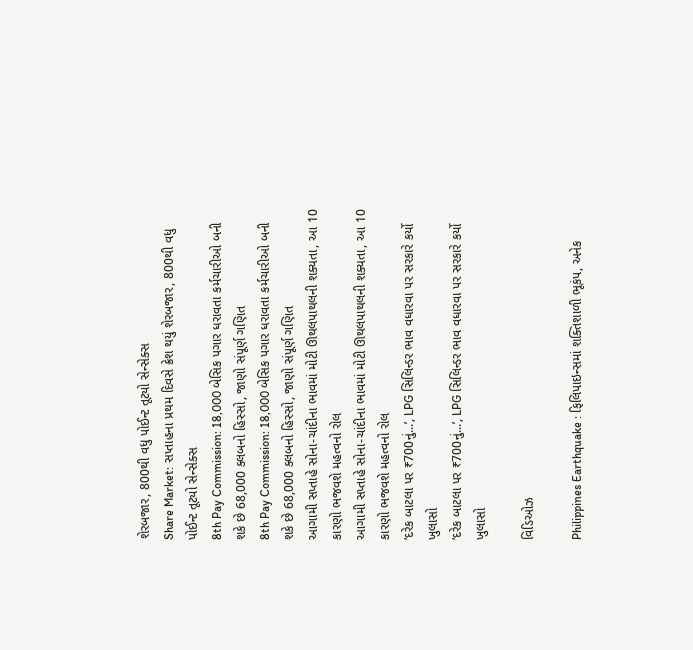શેરબજાર, 800થી વધુ પોઈન્ટ તૂટ્યો સેન્સેક્સ
Share Market: સપ્તાહના પ્રથમ દિવસે ક્રેશ થયું શેરબજાર, 800થી વધુ પોઈન્ટ તૂટ્યો સેન્સેક્સ
8th Pay Commission: 18,000 બેસિક પગાર ધરાવતા કર્મચારીઓ બની શકે છે 68,000 ક્લબનો હિસ્સો, જાણો સંપૂર્ણ ગણિત
8th Pay Commission: 18,000 બેસિક પગાર ધરાવતા કર્મચારીઓ બની શકે છે 68,000 ક્લબનો હિસ્સો, જાણો સંપૂર્ણ ગણિત
આગામી સપ્તાહે સોના-ચાંદીના ભાવમાં મોટી ઊથલપાથલની શક્યતા, આ 10 કારણો ભજવશે મહત્વનો રોલ
આગામી સપ્તાહે સોના-ચાંદીના ભાવમાં મોટી ઊથલપાથલની શક્યતા, આ 10 કારણો ભજવશે મહત્વનો રોલ
‘દરેક બાટલા પર ₹700નું...’, LPG સિલિન્ડર ભાવ વધારવા પર સરકારે કર્યો ખુલાસો
‘દરેક બાટલા પર ₹700નું...’, LPG સિલિન્ડર ભાવ વધારવા પર સરકારે કર્યો ખુલાસો

વિડિઓઝ

Philippines Earthquake : ફિલિપાઇન્સમાં શક્તિશાળી ભૂકંપ, અનેક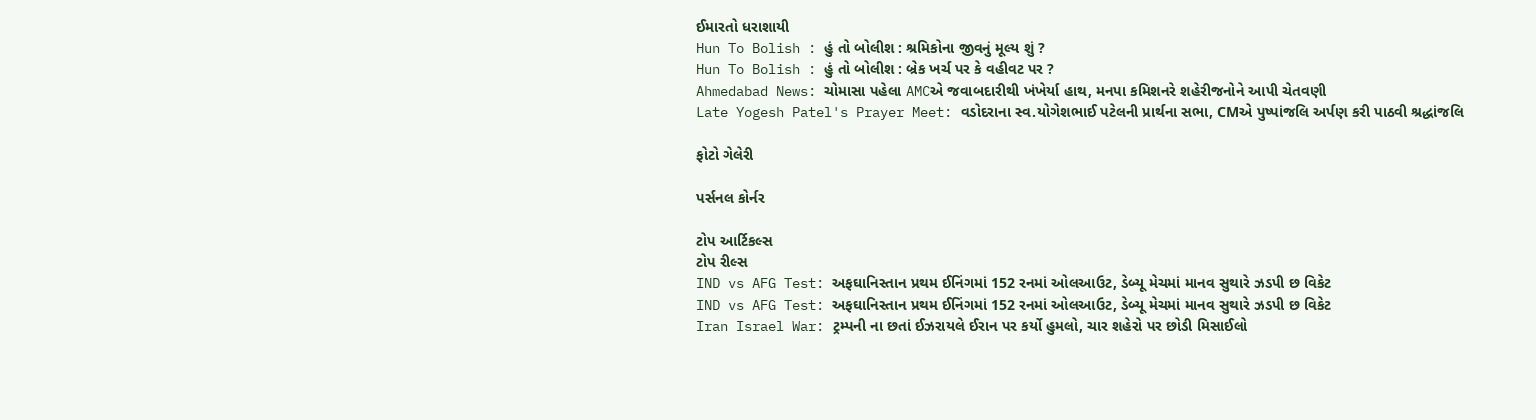ઈમારતો ધરાશાયી
Hun To Bolish : હું તો બોલીશ : શ્રમિકોના જીવનું મૂલ્ય શું ?
Hun To Bolish : હું તો બોલીશ : બ્રેક ખર્ચ પર કે વહીવટ પર ?
Ahmedabad News: ચોમાસા પહેલા AMCએ જવાબદારીથી ખંખેર્યા હાથ, મનપા કમિશનરે શહેરીજનોને આપી ચેતવણી
Late Yogesh Patel's Prayer Meet: વડોદરાના સ્વ.યોગેશભાઈ પટેલની પ્રાર્થના સભા, CMએ પુષ્પાંજલિ અર્પણ કરી પાઠવી શ્રદ્ધાંજલિ

ફોટો ગેલેરી

પર્સનલ કોર્નર

ટોપ આર્ટિકલ્સ
ટોપ રીલ્સ
IND vs AFG Test: અફઘાનિસ્તાન પ્રથમ ઈનિંગમાં 152 રનમાં ઓલઆઉટ, ડેબ્યૂ મેચમાં માનવ સુથારે ઝડપી છ વિકેટ
IND vs AFG Test: અફઘાનિસ્તાન પ્રથમ ઈનિંગમાં 152 રનમાં ઓલઆઉટ, ડેબ્યૂ મેચમાં માનવ સુથારે ઝડપી છ વિકેટ
Iran Israel War: ટ્રમ્પની ના છતાં ઈઝરાયલે ઈરાન પર કર્યો હુમલો, ચાર શહેરો પર છોડી મિસાઈલો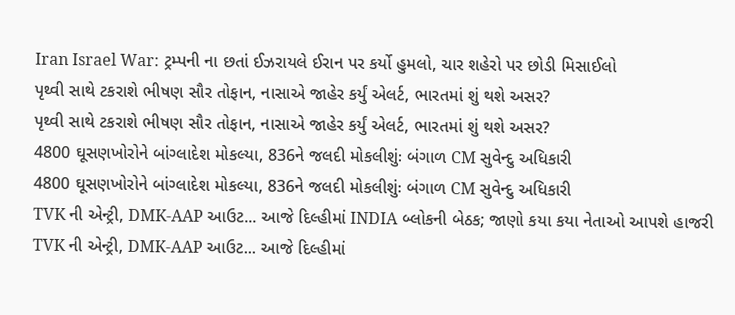Iran Israel War: ટ્રમ્પની ના છતાં ઈઝરાયલે ઈરાન પર કર્યો હુમલો, ચાર શહેરો પર છોડી મિસાઈલો
પૃથ્વી સાથે ટકરાશે ભીષણ સૌર તોફાન, નાસાએ જાહેર કર્યું એલર્ટ, ભારતમાં શું થશે અસર?
પૃથ્વી સાથે ટકરાશે ભીષણ સૌર તોફાન, નાસાએ જાહેર કર્યું એલર્ટ, ભારતમાં શું થશે અસર?
4800 ઘૂસણખોરોને બાંગ્લાદેશ મોકલ્યા, 836ને જલદી મોકલીશુંઃ બંગાળ CM સુવેન્દુ અધિકારી
4800 ઘૂસણખોરોને બાંગ્લાદેશ મોકલ્યા, 836ને જલદી મોકલીશુંઃ બંગાળ CM સુવેન્દુ અધિકારી
TVK ની એન્ટ્રી, DMK-AAP આઉટ... આજે દિલ્હીમાં INDIA બ્લોકની બેઠક; જાણો કયા કયા નેતાઓ આપશે હાજરી
TVK ની એન્ટ્રી, DMK-AAP આઉટ... આજે દિલ્હીમાં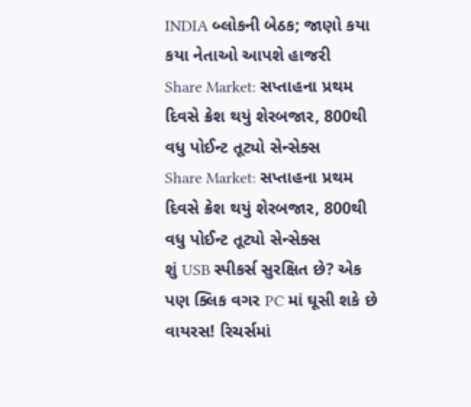INDIA બ્લોકની બેઠક; જાણો કયા કયા નેતાઓ આપશે હાજરી
Share Market: સપ્તાહના પ્રથમ દિવસે ક્રેશ થયું શેરબજાર, 800થી વધુ પોઈન્ટ તૂટ્યો સેન્સેક્સ
Share Market: સપ્તાહના પ્રથમ દિવસે ક્રેશ થયું શેરબજાર, 800થી વધુ પોઈન્ટ તૂટ્યો સેન્સેક્સ
શું USB સ્પીકર્સ સુરક્ષિત છે? એક પણ ક્લિક વગર PC માં ઘૂસી શકે છે વાયરસ! રિચર્સમાં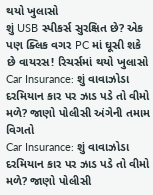થયો ખુલાસો
શું USB સ્પીકર્સ સુરક્ષિત છે? એક પણ ક્લિક વગર PC માં ઘૂસી શકે છે વાયરસ! રિચર્સમાં થયો ખુલાસો
Car Insurance: શું વાવાઝોડા દરમિયાન કાર પર ઝાડ પડે તો વીમો મળે? જાણો પોલીસી અંગેની તમામ વિગતો
Car Insurance: શું વાવાઝોડા દરમિયાન કાર પર ઝાડ પડે તો વીમો મળે? જાણો પોલીસી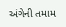અંગેની તમામ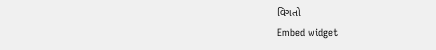વિગતો
Embed widget